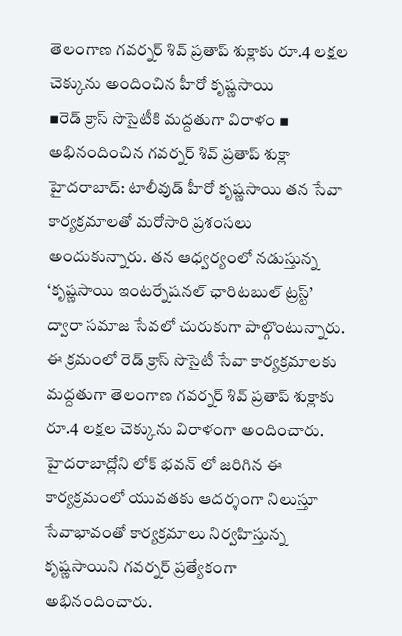తెలంగాణ గవర్నర్ శివ్ ప్రతాప్ శుక్లాకు రూ.4 లక్షల చెక్కును అందించిన హీరో కృష్ణసాయి
▪రెడ్ క్రాస్ సొసైటీకి మద్దతుగా విరాళం ▪ అభినందించిన గవర్నర్ శివ్ ప్రతాప్ శుక్లా హైదరాబాద్: టాలీవుడ్ హీరో కృష్ణసాయి తన సేవా కార్యక్రమాలతో మరోసారి ప్రశంసలు అందుకున్నారు. తన ఆధ్వర్యంలో నడుస్తున్న ‘కృష్ణసాయి ఇంటర్నేషనల్ ఛారిటబుల్ ట్రస్ట్’ ద్వారా సమాజ సేవలో చురుకుగా పాల్గొంటున్నారు. ఈ క్రమంలో రెడ్ క్రాస్ సొసైటీ సేవా కార్యక్రమాలకు మద్దతుగా తెలంగాణ గవర్నర్ శివ్ ప్రతాప్ శుక్లాకు రూ.4 లక్షల చెక్కును విరాళంగా అందించారు. హైదరాబాద్లోని లోక్ భవన్ లో జరిగిన ఈ కార్యక్రమంలో యువతకు ఆదర్శంగా నిలుస్తూ సేవాభావంతో కార్యక్రమాలు నిర్వహిస్తున్న కృష్ణసాయిని గవర్నర్ ప్రత్యేకంగా అభినందించారు.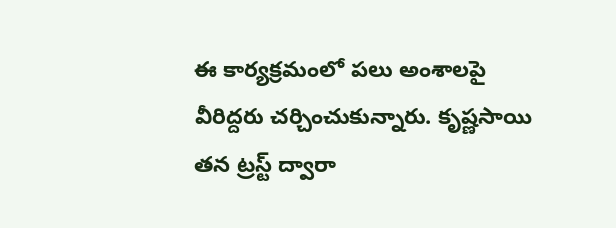ఈ కార్యక్రమంలో పలు అంశాలపై వీరిద్దరు చర్చించుకున్నారు. కృష్ణసాయి తన ట్రస్ట్ ద్వారా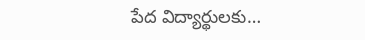పేద విద్యార్థులకు…